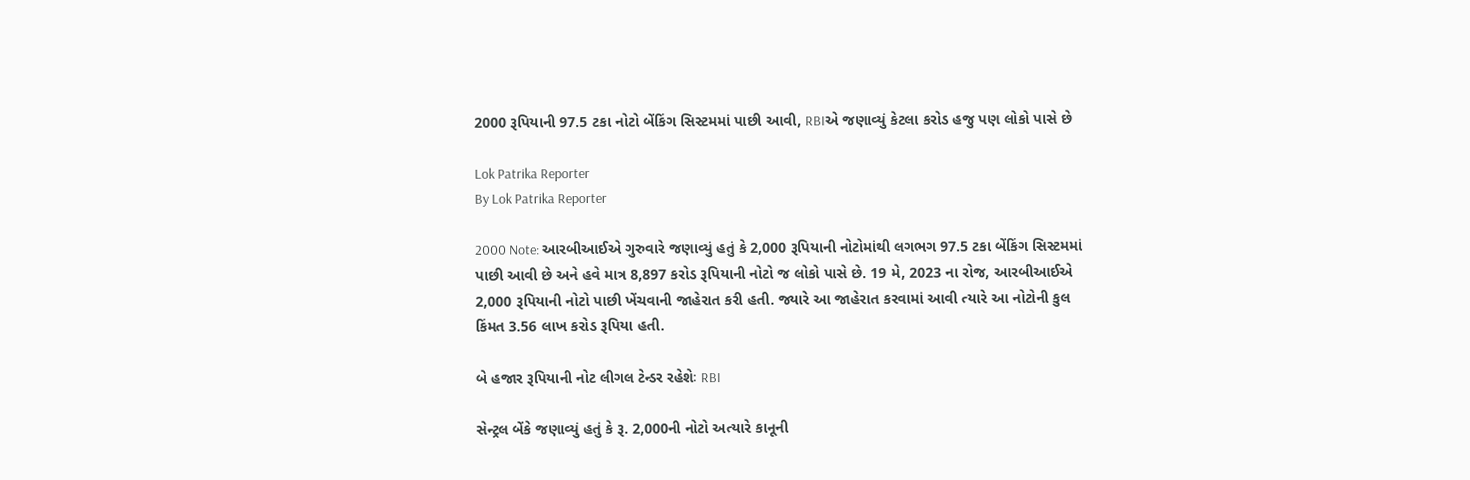2000 રૂપિયાની 97.5 ટકા નોટો બેંકિંગ સિસ્ટમમાં પાછી આવી, RBIએ જણાવ્યું કેટલા કરોડ હજુ પણ લોકો પાસે છે

Lok Patrika Reporter
By Lok Patrika Reporter

2000 Note: આરબીઆઈએ ગુરુવારે જણાવ્યું હતું કે 2,000 રૂપિયાની નોટોમાંથી લગભગ 97.5 ટકા બેંકિંગ સિસ્ટમમાં પાછી આવી છે અને હવે માત્ર 8,897 કરોડ રૂપિયાની નોટો જ લોકો પાસે છે. 19 મે, 2023 ના રોજ, આરબીઆઈએ 2,000 રૂપિયાની નોટો પાછી ખેંચવાની જાહેરાત કરી હતી. જ્યારે આ જાહેરાત કરવામાં આવી ત્યારે આ નોટોની કુલ કિંમત 3.56 લાખ કરોડ રૂપિયા હતી.

બે હજાર રૂપિયાની નોટ લીગલ ટેન્ડર રહેશેઃ RBI

સેન્ટ્રલ બેંકે જણાવ્યું હતું કે રૂ. 2,000ની નોટો અત્યારે કાનૂની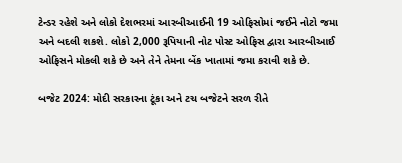ટેન્ડર રહેશે અને લોકો દેશભરમાં આરબીઆઈની 19 ઓફિસોમાં જઈને નોટો જમા અને બદલી શકશે. લોકો 2,000 રૂપિયાની નોટ પોસ્ટ ઓફિસ દ્વારા આરબીઆઈ ઓફિસને મોકલી શકે છે અને તેને તેમના બેંક ખાતામાં જમા કરાવી શકે છે.

બજેટ 2024: મોદી સરકારના ટૂંકા અને ટચ બજેટને સરળ રીતે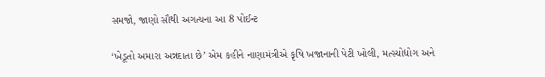સમજો, જાણો સૌથી અગત્યના આ 8 પોઈન્ટ

‘ખેડૂતો અમારા અન્નદાતા છે’ એમ કહીને નાણામંત્રીએ કૃષિ ખજાનાની પેટી ખોલી, મત્સ્યોદ્યોગ અને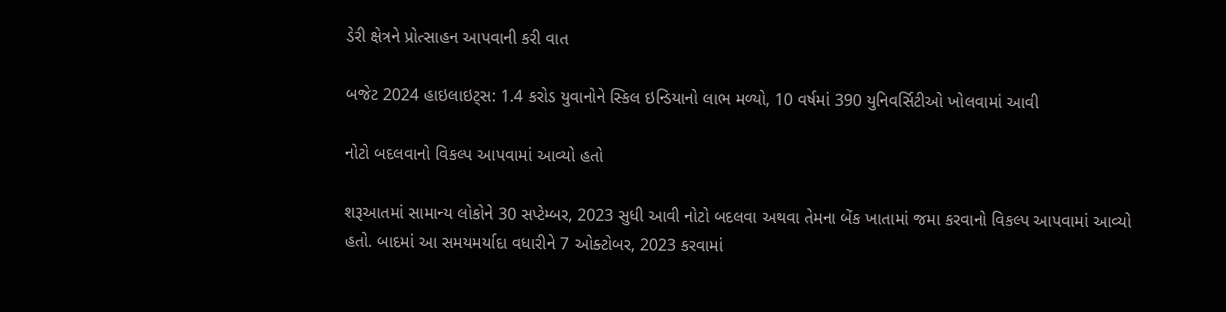ડેરી ક્ષેત્રને પ્રોત્સાહન આપવાની કરી વાત

બજેટ 2024 હાઇલાઇટ્સ: 1.4 કરોડ યુવાનોને સ્કિલ ઇન્ડિયાનો લાભ મળ્યો, 10 વર્ષમાં 390 યુનિવર્સિટીઓ ખોલવામાં આવી

નોટો બદલવાનો વિકલ્પ આપવામાં આવ્યો હતો

શરૂઆતમાં સામાન્ય લોકોને 30 સપ્ટેમ્બર, 2023 સુધી આવી નોટો બદલવા અથવા તેમના બેંક ખાતામાં જમા કરવાનો વિકલ્પ આપવામાં આવ્યો હતો. બાદમાં આ સમયમર્યાદા વધારીને 7 ઓક્ટોબર, 2023 કરવામાં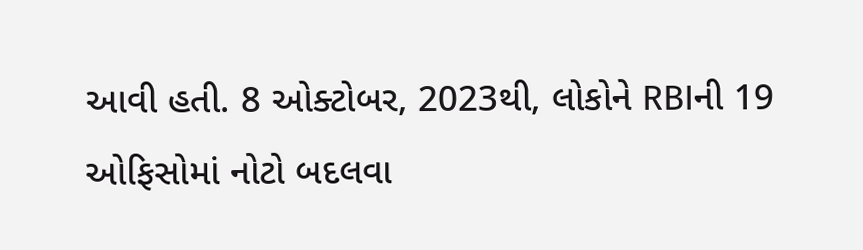આવી હતી. 8 ઓક્ટોબર, 2023થી, લોકોને RBIની 19 ઓફિસોમાં નોટો બદલવા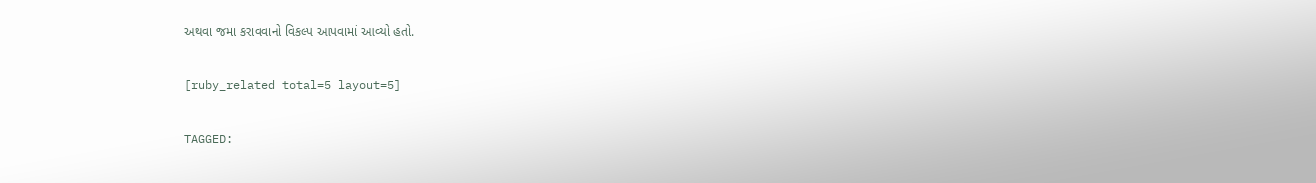અથવા જમા કરાવવાનો વિકલ્પ આપવામાં આવ્યો હતો.

[ruby_related total=5 layout=5]

TAGGED: